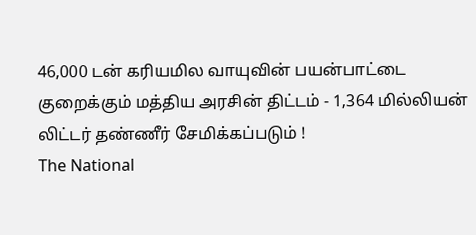46,000 டன் கரியமில வாயுவின் பயன்பாட்டை குறைக்கும் மத்திய அரசின் திட்டம் - 1,364 மில்லியன் லிட்டர் தண்ணீர் சேமிக்கப்படும் !
The National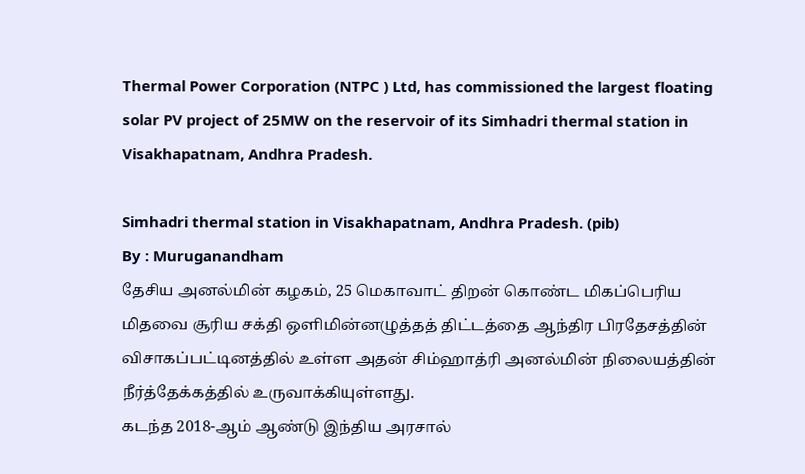Thermal Power Corporation (NTPC ) Ltd, has commissioned the largest floating solar PV project of 25MW on the reservoir of its Simhadri thermal station in Visakhapatnam, Andhra Pradesh.

Simhadri thermal station in Visakhapatnam, Andhra Pradesh. (pib)
By : Muruganandham
தேசிய அனல்மின் கழகம், 25 மெகாவாட் திறன் கொண்ட மிகப்பெரிய மிதவை சூரிய சக்தி ஒளிமின்னழுத்தத் திட்டத்தை ஆந்திர பிரதேசத்தின் விசாகப்பட்டினத்தில் உள்ள அதன் சிம்ஹாத்ரி அனல்மின் நிலையத்தின் நீர்த்தேக்கத்தில் உருவாக்கியுள்ளது.
கடந்த 2018-ஆம் ஆண்டு இந்திய அரசால்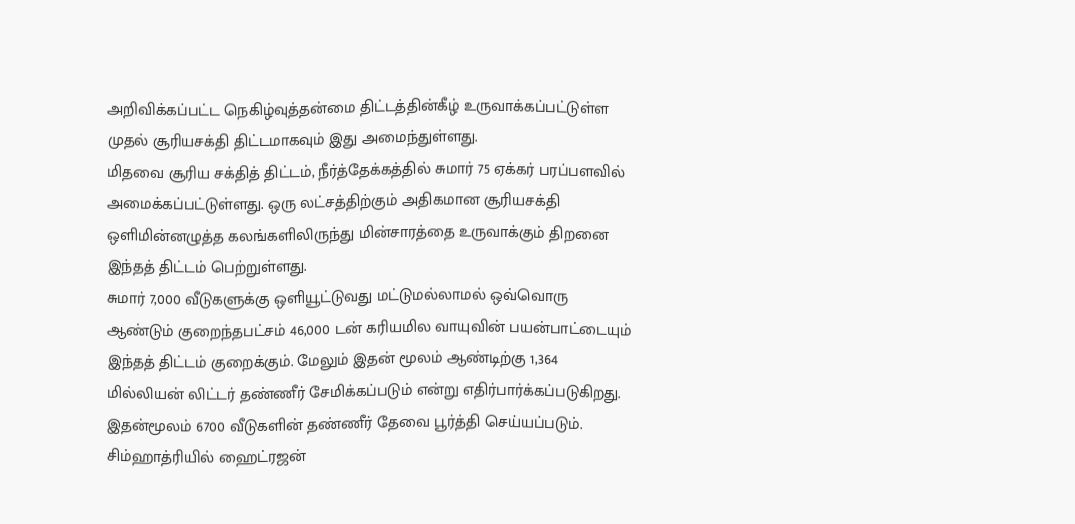அறிவிக்கப்பட்ட நெகிழ்வுத்தன்மை திட்டத்தின்கீழ் உருவாக்கப்பட்டுள்ள முதல் சூரியசக்தி திட்டமாகவும் இது அமைந்துள்ளது.
மிதவை சூரிய சக்தித் திட்டம், நீர்த்தேக்கத்தில் சுமார் 75 ஏக்கர் பரப்பளவில் அமைக்கப்பட்டுள்ளது. ஒரு லட்சத்திற்கும் அதிகமான சூரியசக்தி ஒளிமின்னழுத்த கலங்களிலிருந்து மின்சாரத்தை உருவாக்கும் திறனை இந்தத் திட்டம் பெற்றுள்ளது.
சுமார் 7,000 வீடுகளுக்கு ஒளியூட்டுவது மட்டுமல்லாமல் ஒவ்வொரு ஆண்டும் குறைந்தபட்சம் 46,000 டன் கரியமில வாயுவின் பயன்பாட்டையும் இந்தத் திட்டம் குறைக்கும். மேலும் இதன் மூலம் ஆண்டிற்கு 1,364 மில்லியன் லிட்டர் தண்ணீர் சேமிக்கப்படும் என்று எதிர்பார்க்கப்படுகிறது. இதன்மூலம் 6700 வீடுகளின் தண்ணீர் தேவை பூர்த்தி செய்யப்படும்.
சிம்ஹாத்ரியில் ஹைட்ரஜன்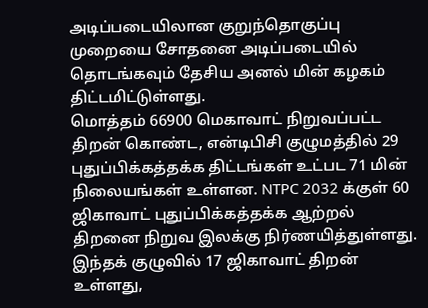அடிப்படையிலான குறுந்தொகுப்பு முறையை சோதனை அடிப்படையில் தொடங்கவும் தேசிய அனல் மின் கழகம் திட்டமிட்டுள்ளது.
மொத்தம் 66900 மெகாவாட் நிறுவப்பட்ட திறன் கொண்ட, என்டிபிசி குழுமத்தில் 29 புதுப்பிக்கத்தக்க திட்டங்கள் உட்பட 71 மின் நிலையங்கள் உள்ளன. NTPC 2032 க்குள் 60 ஜிகாவாட் புதுப்பிக்கத்தக்க ஆற்றல் திறனை நிறுவ இலக்கு நிர்ணயித்துள்ளது.
இந்தக் குழுவில் 17 ஜிகாவாட் திறன் உள்ளது,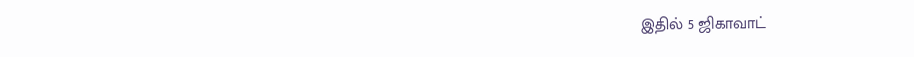இதில் 5 ஜிகாவாட்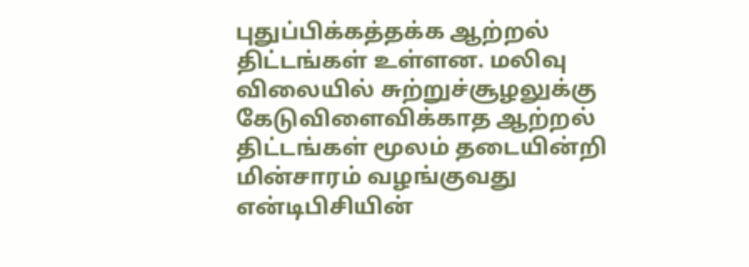புதுப்பிக்கத்தக்க ஆற்றல் திட்டங்கள் உள்ளன. மலிவு விலையில் சுற்றுச்சூழலுக்கு கேடுவிளைவிக்காத ஆற்றல் திட்டங்கள் மூலம் தடையின்றி மின்சாரம் வழங்குவது என்டிபிசியின்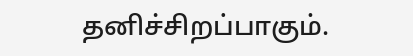தனிச்சிறப்பாகும்.